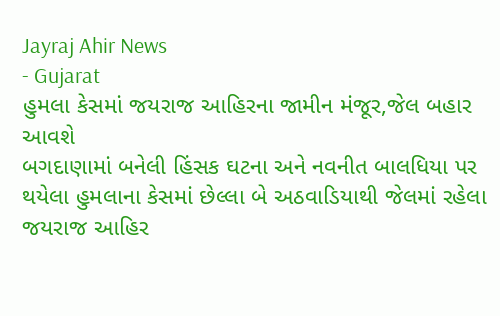Jayraj Ahir News
- Gujarat
હુમલા કેસમાં જયરાજ આહિરના જામીન મંજૂર,જેલ બહાર આવશે
બગદાણામાં બનેલી હિંસક ઘટના અને નવનીત બાલધિયા પર થયેલા હુમલાના કેસમાં છેલ્લા બે અઠવાડિયાથી જેલમાં રહેલા જયરાજ આહિર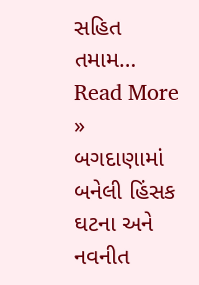સહિત તમામ…
Read More »
બગદાણામાં બનેલી હિંસક ઘટના અને નવનીત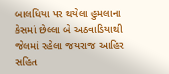બાલધિયા પર થયેલા હુમલાના કેસમાં છેલ્લા બે અઠવાડિયાથી જેલમાં રહેલા જયરાજ આહિર સહિત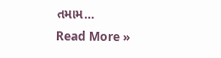તમામ…
Read More »